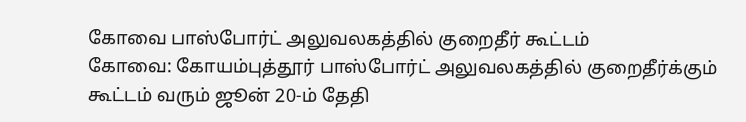கோவை பாஸ்போர்ட் அலுவலகத்தில் குறைதீர் கூட்டம்
கோவை: கோயம்புத்தூர் பாஸ்போர்ட் அலுவலகத்தில் குறைதீர்க்கும் கூட்டம் வரும் ஜூன் 20-ம் தேதி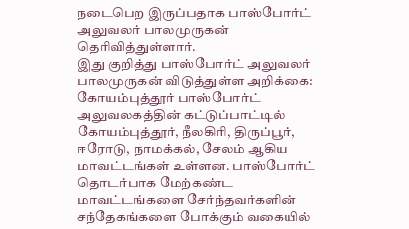நடைபெற இருப்பதாக பாஸ்போர்ட் அலுவலர் பாலமுருகன் தெரிவித்துள்ளார்.
இது குறித்து பாஸ்போர்ட் அலுவலர் பாலமுருகன் விடுத்துள்ள அறிக்கை:
கோயம்புத்தூர் பாஸ்போர்ட் அலுவலகத்தின் கட்டுப்பாட்டில் கோயம்புத்தூர், நீலகிரி, திருப்பூர், ஈரோடு, நாமக்கல், சேலம் ஆகிய மாவட்டங்கள் உள்ளன. பாஸ்போர்ட் தொடர்பாக மேற்கண்ட மாவட்டங்களை சேர்ந்தவர்களின் சந்தேகங்களை போக்கும் வகையில்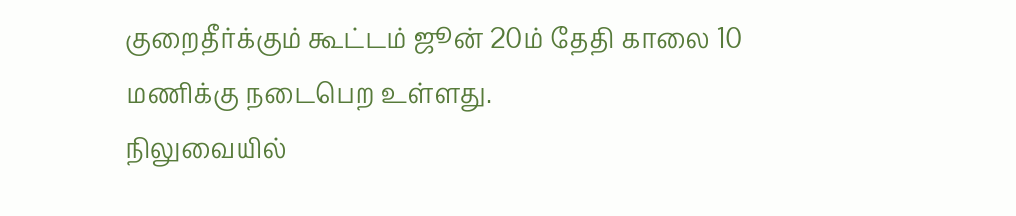குறைதீர்க்கும் கூட்டம் ஜூன் 20ம் தேதி காலை 10 மணிக்கு நடைபெற உள்ளது.
நிலுவையில்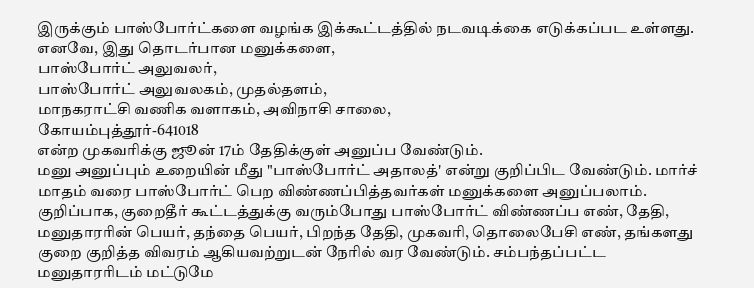இருக்கும் பாஸ்போர்ட்களை வழங்க இக்கூட்டத்தில் நடவடிக்கை எடுக்கப்பட உள்ளது. எனவே, இது தொடர்பான மனுக்களை,
பாஸ்போர்ட் அலுவலர்,
பாஸ்போர்ட் அலுவலகம், முதல்தளம்,
மாநகராட்சி வணிக வளாகம், அவிநாசி சாலை,
கோயம்புத்தூர்-641018
என்ற முகவரிக்கு ஜூன் 17ம் தேதிக்குள் அனுப்ப வேண்டும்.
மனு அனுப்பும் உறையின் மீது "பாஸ்போர்ட் அதாலத்' என்று குறிப்பிட வேண்டும். மார்ச் மாதம் வரை பாஸ்போர்ட் பெற விண்ணப்பித்தவர்கள் மனுக்களை அனுப்பலாம்.
குறிப்பாக, குறைதீர் கூட்டத்துக்கு வரும்போது பாஸ்போர்ட் விண்ணப்ப எண், தேதி, மனுதாரரின் பெயர், தந்தை பெயர், பிறந்த தேதி, முகவரி, தொலைபேசி எண், தங்களது குறை குறித்த விவரம் ஆகியவற்றுடன் நேரில் வர வேண்டும். சம்பந்தப்பட்ட மனுதாரரிடம் மட்டுமே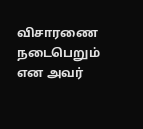விசாரணை நடைபெறும் என அவர்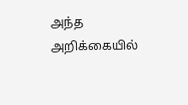அந்த அறிக்கையில்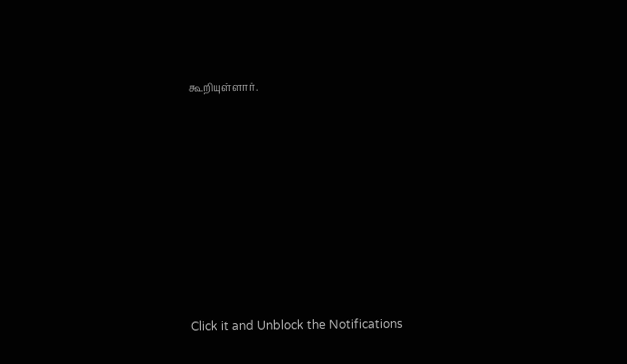கூறியுள்ளார்.












Click it and Unblock the Notifications